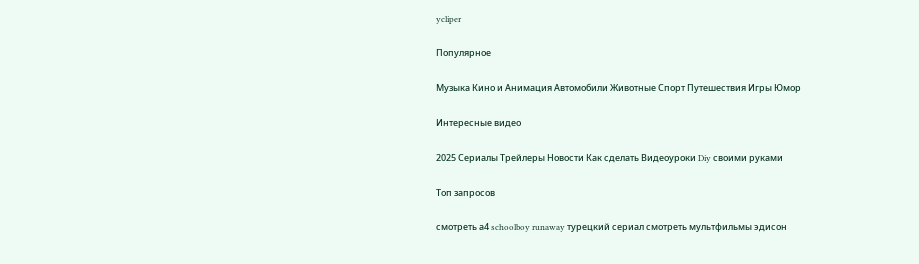ycliper

Популярное

Музыка Кино и Анимация Автомобили Животные Спорт Путешествия Игры Юмор

Интересные видео

2025 Сериалы Трейлеры Новости Как сделать Видеоуроки Diy своими руками

Топ запросов

смотреть а4 schoolboy runaway турецкий сериал смотреть мультфильмы эдисон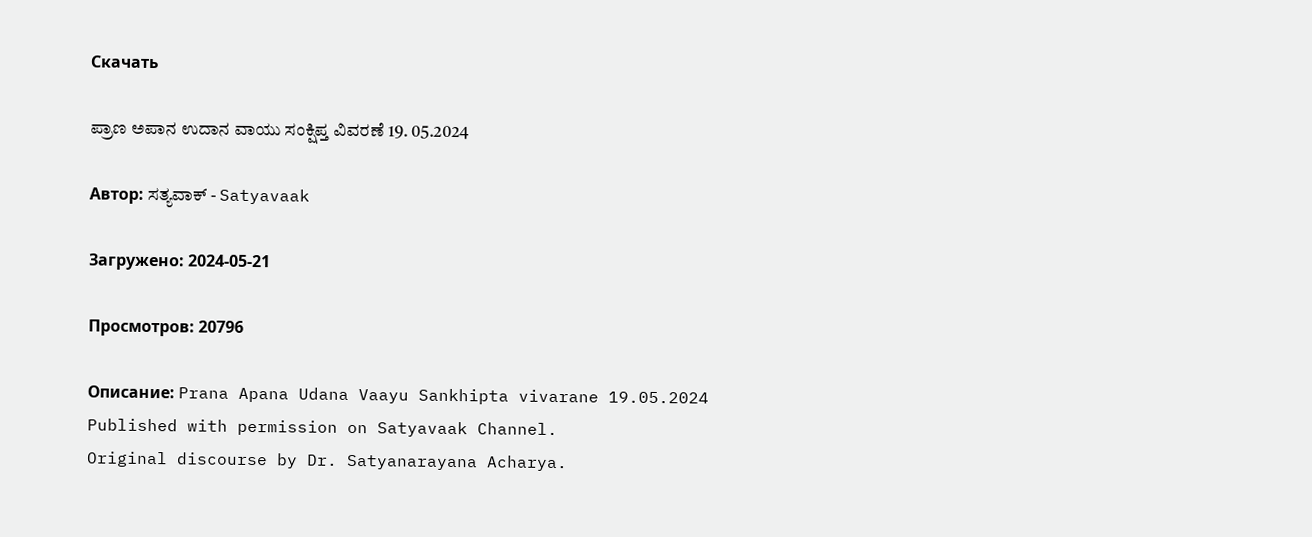Скачать

ಪ್ರಾಣ ಅಪಾನ ಉದಾನ ವಾಯು ಸಂಕ್ಷಿಪ್ತ ವಿವರಣೆ 19. 05.2024

Автор: ಸತ್ಯವಾಕ್ - Satyavaak

Загружено: 2024-05-21

Просмотров: 20796

Описание: Prana Apana Udana Vaayu Sankhipta vivarane 19.05.2024
Published with permission on Satyavaak Channel.
Original discourse by Dr. Satyanarayana Acharya.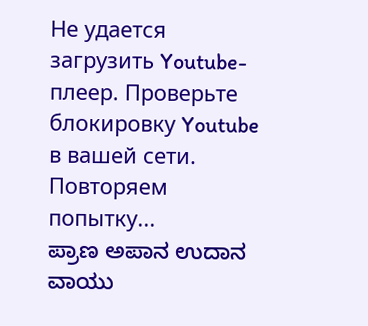Не удается загрузить Youtube-плеер. Проверьте блокировку Youtube в вашей сети.
Повторяем попытку...
ಪ್ರಾಣ ಅಪಾನ ಉದಾನ ವಾಯು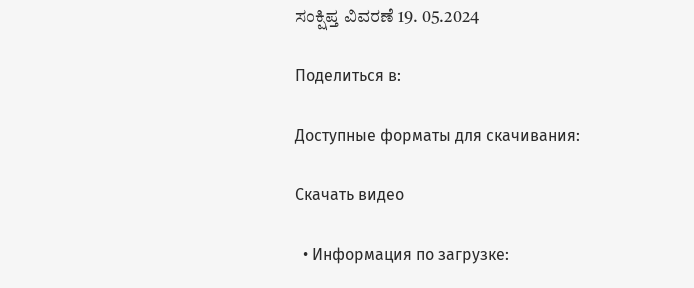ಸಂಕ್ಷಿಪ್ತ ವಿವರಣೆ 19. 05.2024

Поделиться в:

Доступные форматы для скачивания:

Скачать видео

  • Информация по загрузке: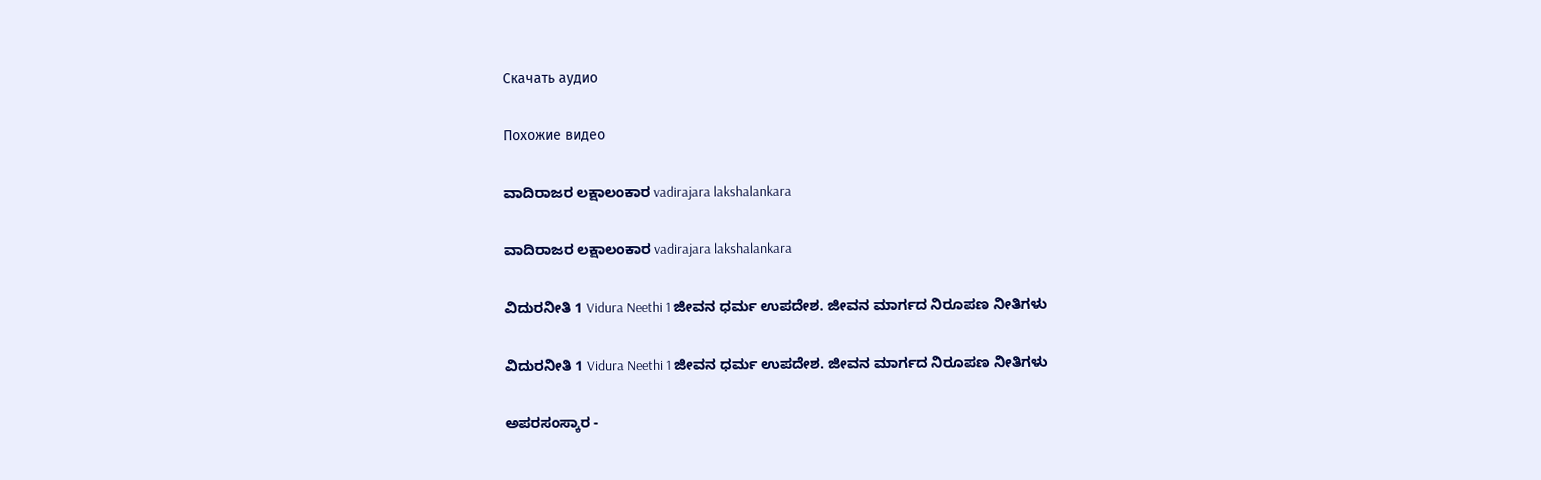Скачать аудио

Похожие видео

ವಾದಿರಾಜರ ಲಕ್ಷಾಲಂಕಾರ vadirajara lakshalankara

ವಾದಿರಾಜರ ಲಕ್ಷಾಲಂಕಾರ vadirajara lakshalankara

ವಿದುರನೀತಿ 1 Vidura Neethi 1 ಜೀವನ ಧರ್ಮ ಉಪದೇಶ. ಜೀವನ ಮಾರ್ಗದ ನಿರೂಪಣ ನೀತಿಗಳು

ವಿದುರನೀತಿ 1 Vidura Neethi 1 ಜೀವನ ಧರ್ಮ ಉಪದೇಶ. ಜೀವನ ಮಾರ್ಗದ ನಿರೂಪಣ ನೀತಿಗಳು

ಅಪರಸಂಸ್ಕಾರ -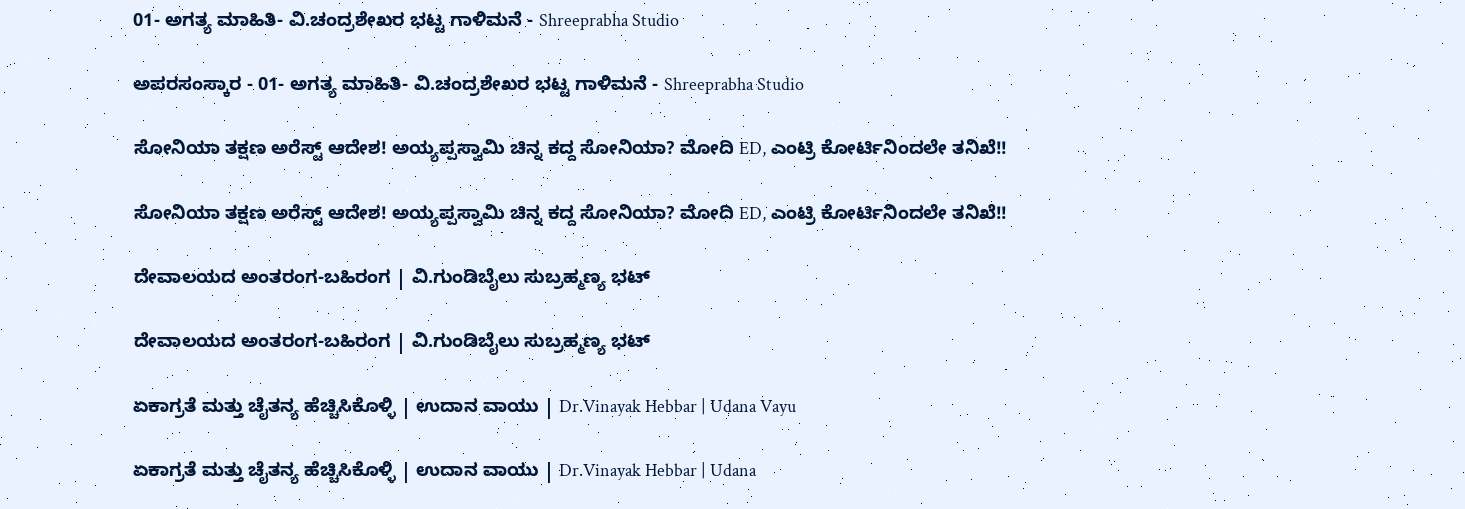01- ಅಗತ್ಯ ಮಾಹಿತಿ- ವಿ.ಚಂದ್ರಶೇಖರ ಭಟ್ಟ ಗಾಳಿಮನೆ - Shreeprabha Studio

ಅಪರಸಂಸ್ಕಾರ - 01- ಅಗತ್ಯ ಮಾಹಿತಿ- ವಿ.ಚಂದ್ರಶೇಖರ ಭಟ್ಟ ಗಾಳಿಮನೆ - Shreeprabha Studio

ಸೋನಿಯಾ ತಕ್ಷಣ ಅರೆಸ್ಟ್ ಆದೇಶ! ಅಯ್ಯಪ್ಪಸ್ವಾಮಿ ಚಿನ್ನ ಕದ್ದ ಸೋನಿಯಾ? ಮೋದಿ ED, ಎಂಟ್ರಿ ಕೋರ್ಟಿನಿಂದಲೇ ತನಿಖೆ!!

ಸೋನಿಯಾ ತಕ್ಷಣ ಅರೆಸ್ಟ್ ಆದೇಶ! ಅಯ್ಯಪ್ಪಸ್ವಾಮಿ ಚಿನ್ನ ಕದ್ದ ಸೋನಿಯಾ? ಮೋದಿ ED, ಎಂಟ್ರಿ ಕೋರ್ಟಿನಿಂದಲೇ ತನಿಖೆ!!

ದೇವಾಲಯದ ಅಂತರಂಗ-ಬಹಿರಂಗ | ವಿ.ಗುಂಡಿಬೈಲು ಸುಬ್ರಹ್ಮಣ್ಯ ಭಟ್

ದೇವಾಲಯದ ಅಂತರಂಗ-ಬಹಿರಂಗ | ವಿ.ಗುಂಡಿಬೈಲು ಸುಬ್ರಹ್ಮಣ್ಯ ಭಟ್

ಏಕಾಗ್ರತೆ ಮತ್ತು ಚೈತನ್ಯ ಹೆಚ್ಚಿಸಿಕೊಳ್ಳಿ | ಉದಾನ ವಾಯು | Dr.Vinayak Hebbar | Udana Vayu

ಏಕಾಗ್ರತೆ ಮತ್ತು ಚೈತನ್ಯ ಹೆಚ್ಚಿಸಿಕೊಳ್ಳಿ | ಉದಾನ ವಾಯು | Dr.Vinayak Hebbar | Udana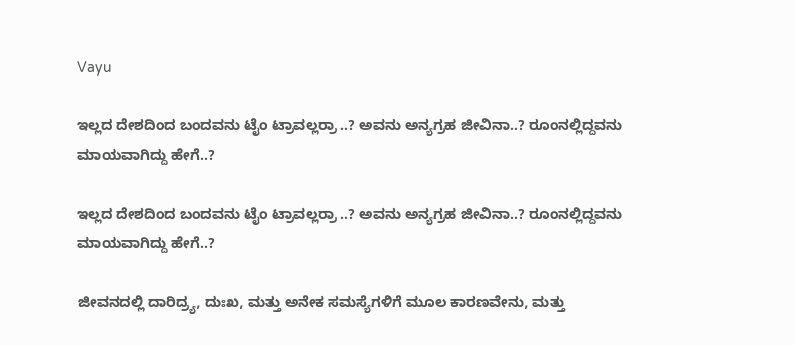Vayu

ಇಲ್ಲದ ದೇಶದಿಂದ ಬಂದವನು ಟೈಂ ಟ್ರಾವಲ್ಲರ್ರಾ ..? ಅವನು ಅನ್ಯಗ್ರಹ ಜೀವಿನಾ..? ರೂಂನಲ್ಲಿದ್ದವನು ಮಾಯವಾಗಿದ್ದು ಹೇಗೆ..?

ಇಲ್ಲದ ದೇಶದಿಂದ ಬಂದವನು ಟೈಂ ಟ್ರಾವಲ್ಲರ್ರಾ ..? ಅವನು ಅನ್ಯಗ್ರಹ ಜೀವಿನಾ..? ರೂಂನಲ್ಲಿದ್ದವನು ಮಾಯವಾಗಿದ್ದು ಹೇಗೆ..?

ಜೀವನದಲ್ಲಿ ದಾರಿದ್ರ್ಯ, ದುಃಖ, ಮತ್ತು ಅನೇಕ ಸಮಸ್ಯೆಗಳಿಗೆ ಮೂಲ ಕಾರಣವೇನು, ಮತ್ತು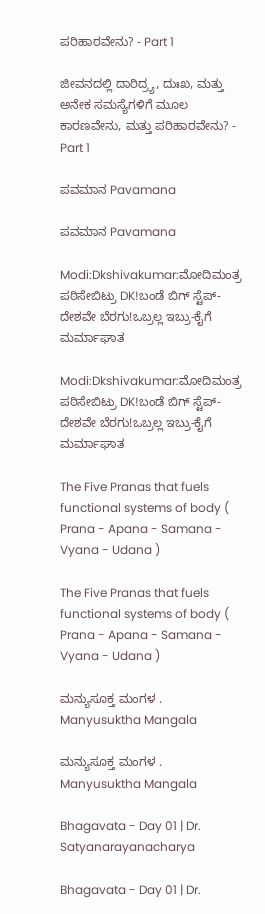ಪರಿಹಾರವೇನು? - Part 1

ಜೀವನದಲ್ಲಿ ದಾರಿದ್ರ್ಯ, ದುಃಖ, ಮತ್ತು ಅನೇಕ ಸಮಸ್ಯೆಗಳಿಗೆ ಮೂಲ ಕಾರಣವೇನು, ಮತ್ತು ಪರಿಹಾರವೇನು? - Part 1

ಪವಮಾನ Pavamana

ಪವಮಾನ Pavamana

Modi:Dkshivakumar:ಮೋದಿಮಂತ್ರ ಪಠಿಸೇಬಿಟ್ರು DK!ಬಂಡೆ ಬಿಗ್ ಸ್ಟೆಪ್-ದೇಶವೇ ಬೆರಗು!ಒಬ್ರಲ್ಲ ಇಬ್ರು-ಕೈಗೆ ಮರ್ಮಾಘಾತ

Modi:Dkshivakumar:ಮೋದಿಮಂತ್ರ ಪಠಿಸೇಬಿಟ್ರು DK!ಬಂಡೆ ಬಿಗ್ ಸ್ಟೆಪ್-ದೇಶವೇ ಬೆರಗು!ಒಬ್ರಲ್ಲ ಇಬ್ರು-ಕೈಗೆ ಮರ್ಮಾಘಾತ

The Five Pranas that fuels functional systems of body ( Prana - Apana - Samana - Vyana - Udana )

The Five Pranas that fuels functional systems of body ( Prana - Apana - Samana - Vyana - Udana )

ಮನ್ಯುಸೂಕ್ತ ಮಂಗಳ . Manyusuktha Mangala

ಮನ್ಯುಸೂಕ್ತ ಮಂಗಳ . Manyusuktha Mangala

Bhagavata - Day 01 | Dr. Satyanarayanacharya

Bhagavata - Day 01 | Dr.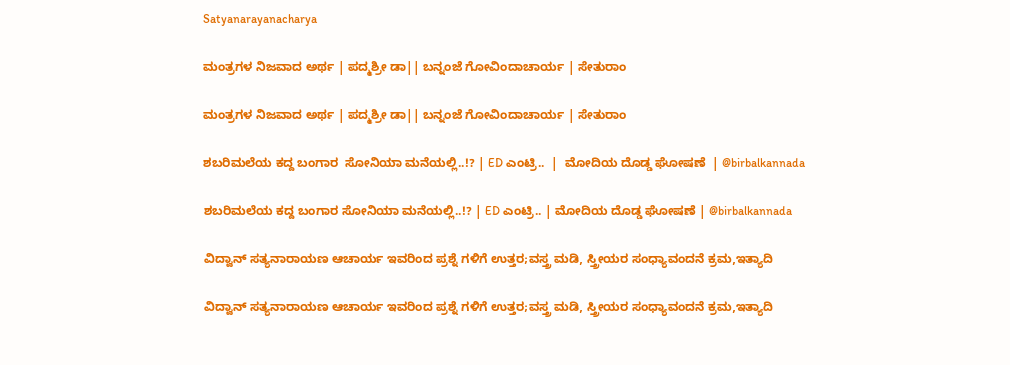Satyanarayanacharya

ಮಂತ್ರಗಳ ನಿಜವಾದ ಅರ್ಥ | ಪದ್ಮಶ್ರೀ ಡಾ|| ಬನ್ನಂಜೆ ಗೋವಿಂದಾಚಾರ್ಯ | ಸೇತುರಾಂ

ಮಂತ್ರಗಳ ನಿಜವಾದ ಅರ್ಥ | ಪದ್ಮಶ್ರೀ ಡಾ|| ಬನ್ನಂಜೆ ಗೋವಿಂದಾಚಾರ್ಯ | ಸೇತುರಾಂ

ಶಬರಿಮಲೆಯ ಕದ್ದ ಬಂಗಾರ  ಸೋನಿಯಾ ಮನೆಯಲ್ಲಿ..!? | ED ಎಂಟ್ರಿ..  |  ಮೋದಿಯ ದೊಡ್ಡ ಘೋಷಣೆ  | @birbalkannada

ಶಬರಿಮಲೆಯ ಕದ್ದ ಬಂಗಾರ ಸೋನಿಯಾ ಮನೆಯಲ್ಲಿ..!? | ED ಎಂಟ್ರಿ.. | ಮೋದಿಯ ದೊಡ್ಡ ಘೋಷಣೆ | @birbalkannada

ವಿದ್ವಾನ್ ಸತ್ಯನಾರಾಯಣ ಆಚಾರ್ಯ ಇವರಿಂದ ಪ್ರಶ್ನೆ ಗಳಿಗೆ ಉತ್ತರ;ವಸ್ತ್ರ ಮಡಿ, ಸ್ತ್ರೀಯರ ಸಂಧ್ಯಾವಂದನೆ ಕ್ರಮ,ಇತ್ಯಾದಿ

ವಿದ್ವಾನ್ ಸತ್ಯನಾರಾಯಣ ಆಚಾರ್ಯ ಇವರಿಂದ ಪ್ರಶ್ನೆ ಗಳಿಗೆ ಉತ್ತರ;ವಸ್ತ್ರ ಮಡಿ, ಸ್ತ್ರೀಯರ ಸಂಧ್ಯಾವಂದನೆ ಕ್ರಮ,ಇತ್ಯಾದಿ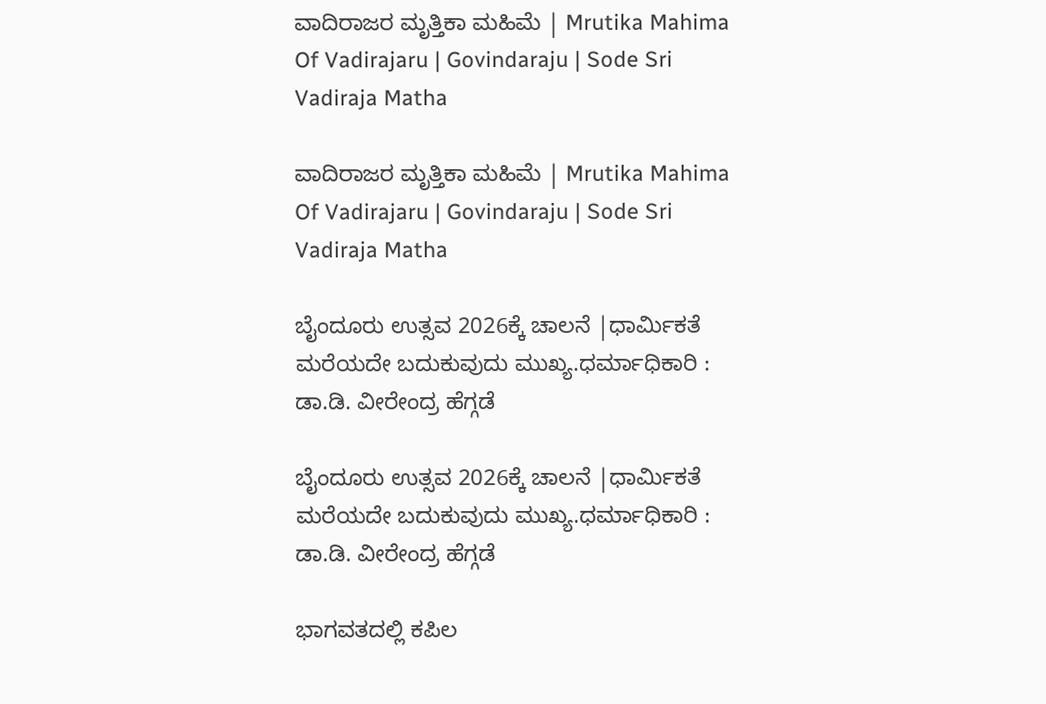ವಾದಿರಾಜರ ಮೃತ್ತಿಕಾ ಮಹಿಮೆ | Mrutika Mahima Of Vadirajaru | Govindaraju | Sode Sri Vadiraja Matha

ವಾದಿರಾಜರ ಮೃತ್ತಿಕಾ ಮಹಿಮೆ | Mrutika Mahima Of Vadirajaru | Govindaraju | Sode Sri Vadiraja Matha

ಬೈಂದೂರು ಉತ್ಸವ 2026ಕ್ಕೆ ಚಾಲನೆ |ಧಾರ್ಮಿಕತೆ ಮರೆಯದೇ ಬದುಕುವುದು ಮುಖ್ಯ.ಧರ್ಮಾಧಿಕಾರಿ : ಡಾ.ಡಿ. ವೀರೇಂದ್ರ ಹೆಗ್ಗಡೆ

ಬೈಂದೂರು ಉತ್ಸವ 2026ಕ್ಕೆ ಚಾಲನೆ |ಧಾರ್ಮಿಕತೆ ಮರೆಯದೇ ಬದುಕುವುದು ಮುಖ್ಯ.ಧರ್ಮಾಧಿಕಾರಿ : ಡಾ.ಡಿ. ವೀರೇಂದ್ರ ಹೆಗ್ಗಡೆ

ಭಾಗವತದಲ್ಲಿ ಕಪಿಲ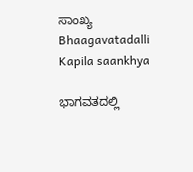ಸಾಂಖ್ಯ Bhaagavatadalli Kapila saankhya

ಭಾಗವತದಲ್ಲಿ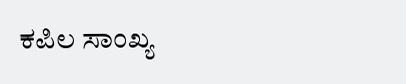ಕಪಿಲ ಸಾಂಖ್ಯ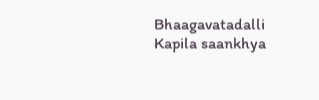Bhaagavatadalli Kapila saankhya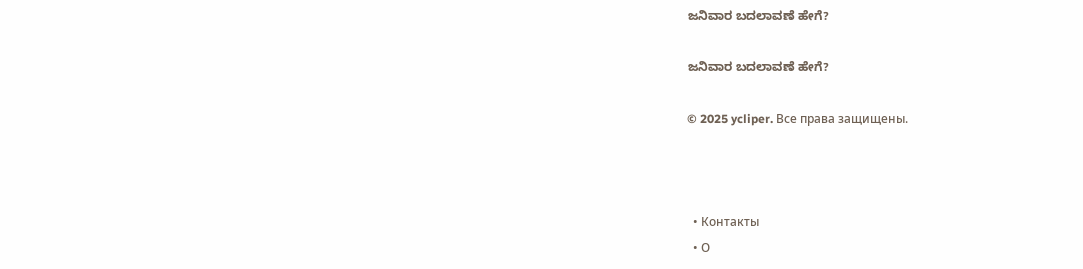ಜನಿವಾರ ಬದಲಾವಣೆ ಹೇಗೆ?

ಜನಿವಾರ ಬದಲಾವಣೆ ಹೇಗೆ?

© 2025 ycliper. Все права защищены.



  • Контакты
  • О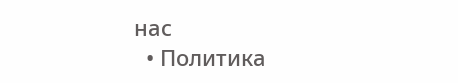нас
  • Политика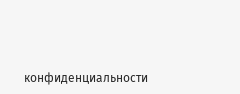конфиденциальности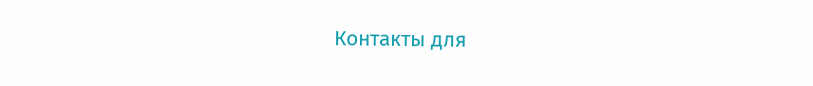Контакты для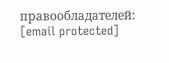правообладателей: [email protected]